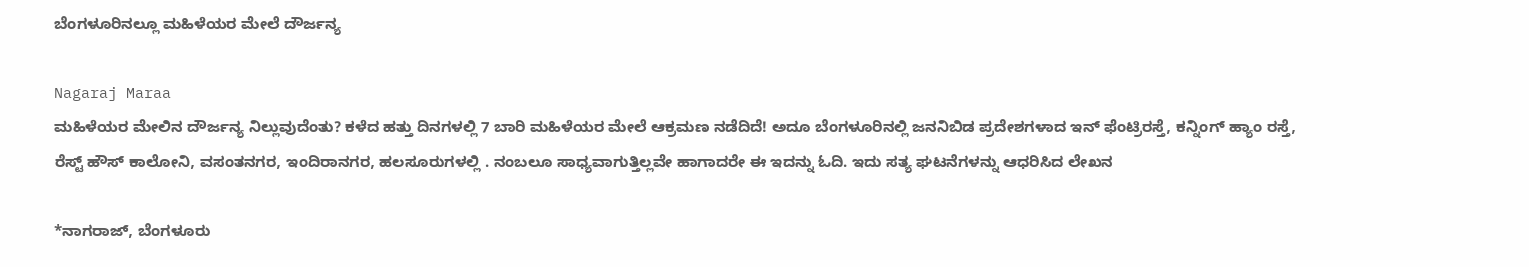ಬೆಂಗಳೂರಿನಲ್ಲೂ ಮಹಿಳೆಯರ ಮೇಲೆ ದೌರ್ಜನ್ಯ

Nagaraj Maraa
ಮಹಿಳೆಯರ ಮೇಲಿನ ದೌರ್ಜನ್ಯ ನಿಲ್ಲುವುದೆಂತು? ಕಳೆದ ಹತ್ತು ದಿನಗಳಲ್ಲಿ 7 ಬಾರಿ ಮಹಿಳೆಯರ ಮೇಲೆ ಆಕ್ರಮಣ ನಡೆದಿದೆ! ಅದೂ ಬೆಂಗಳೂರಿನಲ್ಲಿ ಜನನಿಬಿಡ ಪ್ರದೇಶಗಳಾದ ಇನ್ ಫೆಂಟ್ರಿರಸ್ತೆ, ಕನ್ನಿಂಗ್ ಹ್ಯಾಂ ರಸ್ತೆ, ರೆಸ್ಟ್ ಹೌಸ್ ಕಾಲೋನಿ, ವಸಂತನಗರ, ಇಂದಿರಾನಗರ, ಹಲಸೂರುಗಳಲ್ಲಿ . ನಂಬಲೂ ಸಾಧ್ಯವಾಗುತ್ತಿಲ್ಲವೇ ಹಾಗಾದರೇ ಈ ಇದನ್ನು ಓದಿ. ಇದು ಸತ್ಯ ಘಟನೆಗಳನ್ನು ಆಧರಿಸಿದ ಲೇಖನ

*ನಾಗರಾಜ್, ಬೆಂಗಳೂರು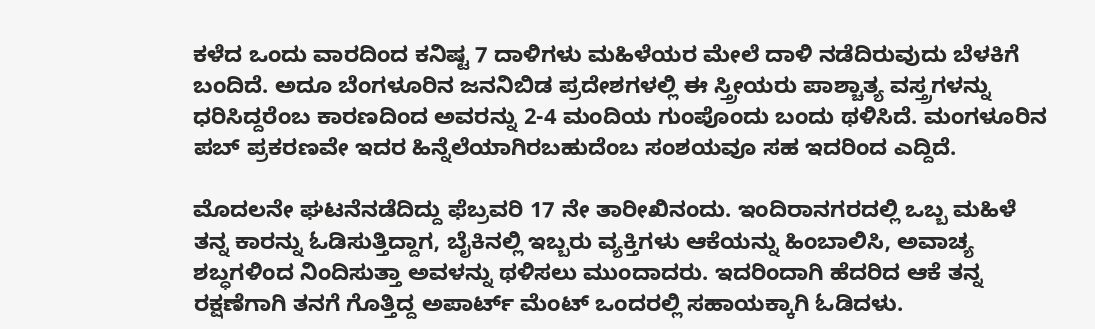ಕಳೆದ ಒಂದು ವಾರದಿಂದ ಕನಿಷ್ಟ 7 ದಾಳಿಗಳು ಮಹಿಳೆಯರ ಮೇಲೆ ದಾಳಿ ನಡೆದಿರುವುದು ಬೆಳಕಿಗೆ ಬಂದಿದೆ. ಅದೂ ಬೆಂಗಳೂರಿನ ಜನನಿಬಿಡ ಪ್ರದೇಶಗಳಲ್ಲಿ ಈ ಸ್ತ್ರೀಯರು ಪಾಶ್ಚಾತ್ಯ ವಸ್ತ್ರಗಳನ್ನು ಧರಿಸಿದ್ದರೆಂಬ ಕಾರಣದಿಂದ ಅವರನ್ನು 2-4 ಮಂದಿಯ ಗುಂಪೊಂದು ಬಂದು ಥಳಿಸಿದೆ. ಮಂಗಳೂರಿನ ಪಬ್ ಪ್ರಕರಣವೇ ಇದರ ಹಿನ್ನೆಲೆಯಾಗಿರಬಹುದೆಂಬ ಸಂಶಯವೂ ಸಹ ಇದರಿಂದ ಎದ್ದಿದೆ.

ಮೊದಲನೇ ಘಟನೆನಡೆದಿದ್ದು ಫೆಬ್ರವರಿ 17 ನೇ ತಾರೀಖಿನಂದು. ಇಂದಿರಾನಗರದಲ್ಲಿ ಒಬ್ಬ ಮಹಿಳೆ ತನ್ನ ಕಾರನ್ನು ಓಡಿಸುತ್ತಿದ್ದಾಗ, ಬೈಕಿನಲ್ಲಿ ಇಬ್ಬರು ವ್ಯಕ್ತಿಗಳು ಆಕೆಯನ್ನು ಹಿಂಬಾಲಿಸಿ, ಅವಾಚ್ಯ ಶಬ್ಧಗಳಿಂದ ನಿಂದಿಸುತ್ತಾ ಅವಳನ್ನು ಥಳಿಸಲು ಮುಂದಾದರು. ಇದರಿಂದಾಗಿ ಹೆದರಿದ ಆಕೆ ತನ್ನ ರಕ್ಷಣೆಗಾಗಿ ತನಗೆ ಗೊತ್ತಿದ್ದ ಅಪಾರ್ಟ್ ಮೆಂಟ್ ಒಂದರಲ್ಲಿ ಸಹಾಯಕ್ಕಾಗಿ ಓಡಿದಳು.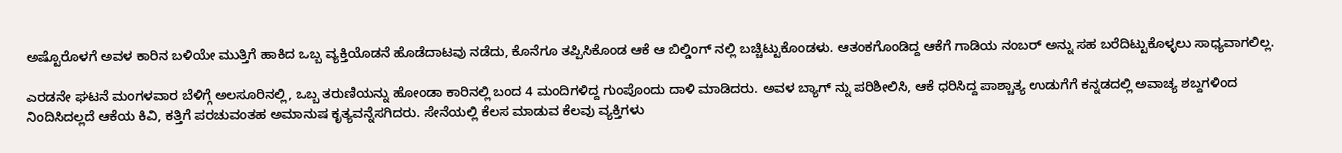ಅಷ್ಟೊರೊಳಗೆ ಅವಳ ಕಾರಿನ ಬಳಿಯೇ ಮುತ್ತಿಗೆ ಹಾಕಿದ ಒಬ್ಬ ವ್ಯಕ್ತಿಯೊಡನೆ ಹೊಡೆದಾಟವು ನಡೆದು, ಕೊನೆಗೂ ತಪ್ಪಿಸಿಕೊಂಡ ಆಕೆ ಆ ಬಿಲ್ಡಿಂಗ್ ನಲ್ಲಿ ಬಚ್ಚಿಟ್ಟುಕೊಂಡಳು. ಆತಂಕಗೊಂಡಿದ್ದ ಆಕೆಗೆ ಗಾಡಿಯ ನಂಬರ್ ಅನ್ನು ಸಹ ಬರೆದಿಟ್ಟುಕೊಳ್ಳಲು ಸಾಧ್ಯವಾಗಲಿಲ್ಲ.

ಎರಡನೇ ಘಟನೆ ಮಂಗಳವಾರ ಬೆಳಿಗ್ಗೆ ಅಲಸೂರಿನಲ್ಲಿ, ಒಬ್ಬ ತರುಣಿಯನ್ನು ಹೋಂಡಾ ಕಾರಿನಲ್ಲಿ ಬಂದ 4 ಮಂದಿಗಳಿದ್ದ ಗುಂಪೊಂದು ದಾಳಿ ಮಾಡಿದರು. ಅವಳ ಬ್ಯಾಗ್ ನ್ನು ಪರಿಶೀಲಿಸಿ, ಆಕೆ ಧರಿಸಿದ್ದ ಪಾಶ್ಚಾತ್ಯ ಉಡುಗೆಗೆ ಕನ್ನಡದಲ್ಲಿ ಅವಾಚ್ಯ ಶಬ್ದಗಳಿಂದ ನಿಂದಿಸಿದಲ್ಲದೆ ಆಕೆಯ ಕಿವಿ, ಕತ್ತಿಗೆ ಪರಚುವಂತಹ ಅಮಾನುಷ ಕೃತ್ಯವನ್ನೆಸಗಿದರು. ಸೇನೆಯಲ್ಲಿ ಕೆಲಸ ಮಾಡುವ ಕೆಲವು ವ್ಯಕ್ತಿಗಳು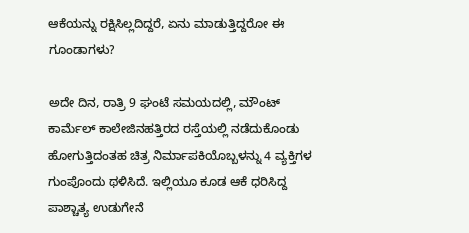ಆಕೆಯನ್ನು ರಕ್ಷಿಸಿಲ್ಲದಿದ್ದರೆ, ಏನು ಮಾಡುತ್ತಿದ್ದರೋ ಈ ಗೂಂಡಾಗಳು?

ಅದೇ ದಿನ, ರಾತ್ರಿ 9 ಘಂಟೆ ಸಮಯದಲ್ಲಿ, ಮೌಂಟ್ ಕಾರ್ಮೆಲ್ ಕಾಲೇಜಿನಹತ್ತಿರದ ರಸ್ತೆಯಲ್ಲಿ ನಡೆದುಕೊಂಡು ಹೋಗುತ್ತಿದಂತಹ ಚಿತ್ರ ನಿರ್ಮಾಪಕಿಯೊಬ್ಬಳನ್ನು 4 ವ್ಯಕ್ತಿಗಳ ಗುಂಪೊಂದು ಥಳಿಸಿದೆ. ಇಲ್ಲಿಯೂ ಕೂಡ ಆಕೆ ಧರಿಸಿದ್ದ ಪಾಶ್ಚಾತ್ಯ ಉಡುಗೇನೆ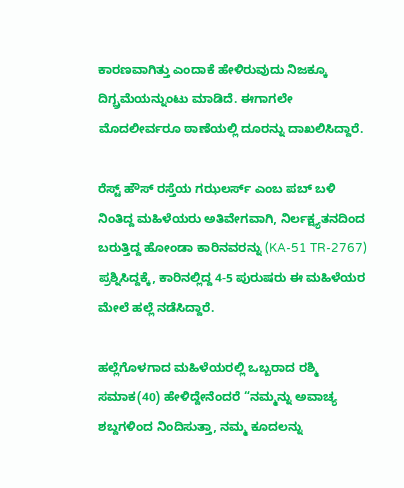ಕಾರಣವಾಗಿತ್ತು ಎಂದಾಕೆ ಹೇಳಿರುವುದು ನಿಜಕ್ಕೂ ದಿಗ್ಬ್ರಮೆಯನ್ನುಂಟು ಮಾಡಿದೆ. ಈಗಾಗಲೇ ಮೊದಲೀರ್ವರೂ ಠಾಣೆಯಲ್ಲಿ ದೂರನ್ನು ದಾಖಲಿಸಿದ್ದಾರೆ.

ರೆಸ್ಟ್ ಹೌಸ್ ರಸ್ತೆಯ ಗಝಲರ್ಸ್ ಎಂಬ ಪಬ್ ಬಳಿ ನಿಂತಿದ್ದ ಮಹಿಳೆಯರು ಅತಿವೇಗವಾಗಿ, ನಿರ್ಲಕ್ಷ್ಯತನದಿಂದ ಬರುತ್ತಿದ್ದ ಹೋಂಡಾ ಕಾರಿನವರನ್ನು (KA-51 TR-2767) ಪ್ರಶ್ನಿಸಿದ್ದಕ್ಕೆ, ಕಾರಿನಲ್ಲಿದ್ದ 4-5 ಪುರುಷರು ಈ ಮಹಿಳೆಯರ ಮೇಲೆ ಹಲ್ಲೆ ನಡೆಸಿದ್ದಾರೆ.

ಹಲ್ಲೆಗೊಳಗಾದ ಮಹಿಳೆಯರಲ್ಲಿ ಒಬ್ಬರಾದ ರಶ್ಮಿ ಸಮಾಕ(40) ಹೇಳಿದ್ದೇನೆಂದರೆ “ನಮ್ಮನ್ನು ಅವಾಚ್ಯ ಶಬ್ದಗಳಿಂದ ನಿಂದಿಸುತ್ತಾ, ನಮ್ಮ ಕೂದಲನ್ನು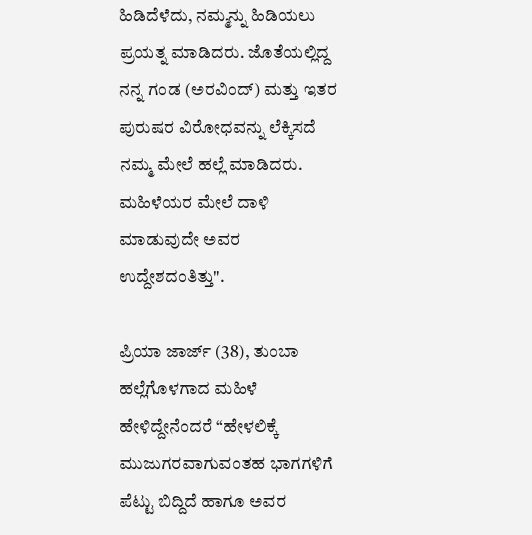ಹಿಡಿದೆಳೆದು, ನಮ್ಮನ್ನು ಹಿಡಿಯಲು ಪ್ರಯತ್ನ ಮಾಡಿದರು. ಜೊತೆಯಲ್ಲಿದ್ದ ನನ್ನ ಗಂಡ (ಅರವಿಂದ್) ಮತ್ತು ಇತರ ಪುರುಷರ ವಿರೋಧವನ್ನು ಲೆಕ್ಕಿಸದೆ ನಮ್ಮ ಮೇಲೆ ಹಲ್ಲೆ ಮಾಡಿದರು. ಮಹಿಳೆಯರ ಮೇಲೆ ದಾಳಿ ಮಾಡುವುದೇ ಅವರ ಉದ್ದೇಶದಂತಿತ್ತು".

ಪ್ರಿಯಾ ಜಾರ್ಜ್ (38), ತುಂಬಾ ಹಲ್ಲೆಗೊಳಗಾದ ಮಹಿಳೆ ಹೇಳಿದ್ದೇನೆಂದರೆ “ಹೇಳಲಿಕ್ಕೆ ಮುಜುಗರವಾಗುವಂತಹ ಭಾಗಗಳಿಗೆ ಪೆಟ್ಟು ಬಿದ್ದಿದೆ ಹಾಗೂ ಅವರ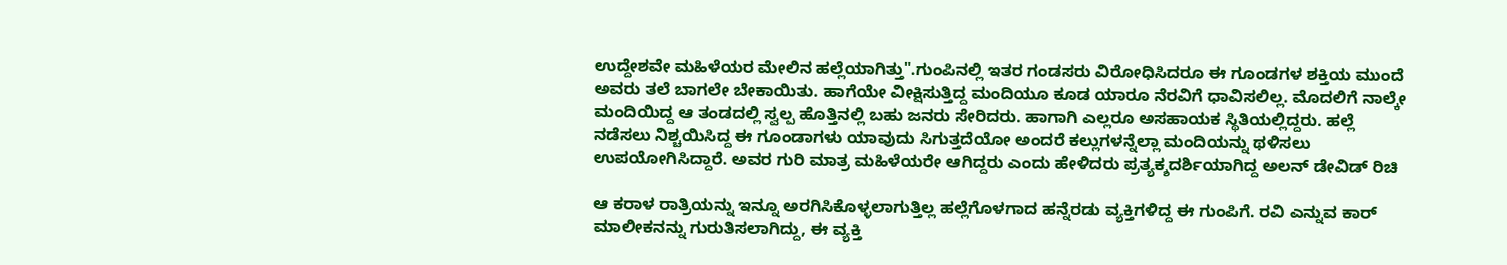ಉದ್ದೇಶವೇ ಮಹಿಳೆಯರ ಮೇಲಿನ ಹಲ್ಲೆಯಾಗಿತ್ತು".ಗುಂಪಿನಲ್ಲಿ ಇತರ ಗಂಡಸರು ವಿರೋಧಿಸಿದರೂ ಈ ಗೂಂಡಗಳ ಶಕ್ತಿಯ ಮುಂದೆ ಅವರು ತಲೆ ಬಾಗಲೇ ಬೇಕಾಯಿತು. ಹಾಗೆಯೇ ವೀಕ್ಷಿಸುತ್ತಿದ್ದ ಮಂದಿಯೂ ಕೂಡ ಯಾರೂ ನೆರವಿಗೆ ಧಾವಿಸಲಿಲ್ಲ. ಮೊದಲಿಗೆ ನಾಲ್ಕೇ ಮಂದಿಯಿದ್ದ ಆ ತಂಡದಲ್ಲಿ ಸ್ವಲ್ಪ ಹೊತ್ತಿನಲ್ಲಿ ಬಹು ಜನರು ಸೇರಿದರು. ಹಾಗಾಗಿ ಎಲ್ಲರೂ ಅಸಹಾಯಕ ಸ್ಥಿತಿಯಲ್ಲಿದ್ದರು. ಹಲ್ಲೆ ನಡೆಸಲು ನಿಶ್ಚಯಿಸಿದ್ದ ಈ ಗೂಂಡಾಗಳು ಯಾವುದು ಸಿಗುತ್ತದೆಯೋ ಅಂದರೆ ಕಲ್ಲುಗಳನ್ನೆಲ್ಲಾ ಮಂದಿಯನ್ನು ಥಳಿಸಲು ಉಪಯೋಗಿಸಿದ್ದಾರೆ. ಅವರ ಗುರಿ ಮಾತ್ರ ಮಹಿಳೆಯರೇ ಆಗಿದ್ದರು ಎಂದು ಹೇಳಿದರು ಪ್ರತ್ಯಕ್ಶದರ್ಶಿಯಾಗಿದ್ದ ಅಲನ್ ಡೇವಿಡ್ ರಿಚಿ

ಆ ಕರಾಳ ರಾತ್ರಿಯನ್ನು ಇನ್ನೂ ಅರಗಿಸಿಕೊಳ್ಳಲಾಗುತ್ತಿಲ್ಲ ಹಲ್ಲೆಗೊಳಗಾದ ಹನ್ನೆರಡು ವ್ಯಕ್ತಿಗಳಿದ್ದ ಈ ಗುಂಪಿಗೆ. ರವಿ ಎನ್ನುವ ಕಾರ್ ಮಾಲೀಕನನ್ನು ಗುರುತಿಸಲಾಗಿದ್ದು, ಈ ವ್ಯಕ್ತಿ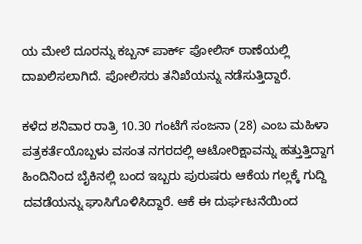ಯ ಮೇಲೆ ದೂರನ್ನು ಕಬ್ಬನ್ ಪಾರ್ಕ್ ಪೋಲಿಸ್ ಠಾಣೆಯಲ್ಲಿ ದಾಖಲಿಸಲಾಗಿದೆ. ಪೋಲಿಸರು ತನಿಖೆಯನ್ನು ನಡೆಸುತ್ತಿದ್ದಾರೆ.

ಕಳೆದ ಶನಿವಾರ ರಾತ್ರಿ 10.30 ಗಂಟೆಗೆ ಸಂಜನಾ (28) ಎಂಬ ಮಹಿಳಾ ಪತ್ರಕರ್ತೆಯೊಬ್ಬಳು ವಸಂತ ನಗರದಲ್ಲಿ ಆಟೋರಿಕ್ಷಾವನ್ನು ಹತ್ತುತ್ತಿದ್ದಾಗ ಹಿಂದಿನಿಂದ ಬೈಕಿನಲ್ಲಿ ಬಂದ ಇಬ್ಬರು ಪುರುಷರು ಆಕೆಯ ಗಲ್ಲಕ್ಕೆ ಗುದ್ದಿ ದವಡೆಯನ್ನು ಘಾಸಿಗೊಳಿಸಿದ್ದಾರೆ. ಆಕೆ ಈ ದುರ್ಘಟನೆಯಿಂದ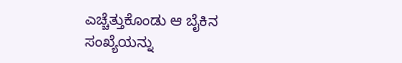ಎಚ್ಚೆತ್ತುಕೊಂಡು ಆ ಬೈಕಿನ ಸಂಖ್ಯೆಯನ್ನು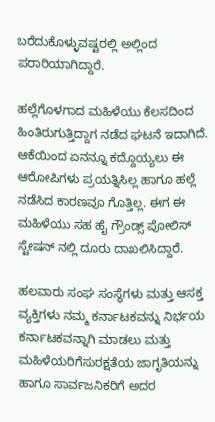ಬರೆದುಕೊಳ್ಳುವಷ್ಟರಲ್ಲಿ ಅಲ್ಲಿಂದ ಪರಾರಿಯಾಗಿದ್ದಾರೆ.

ಹಲ್ಲೆಗೊಳಗಾದ ಮಹಿಳೆಯು ಕೆಲಸದಿಂದ ಹಿಂತಿರುಗುತ್ತಿದ್ದಾಗ ನಡೆದ ಘಟನೆ ಇದಾಗಿದೆ. ಆಕೆಯಿಂದ ಏನನ್ನೂ ಕದ್ದೊಯ್ಯಲು ಈ ಆರೋಪಿಗಳು ಪ್ರಯತ್ನಿಸಿಲ್ಲ ಹಾಗೂ ಹಲ್ಲೆ ನಡೆಸಿದ ಕಾರಣವೂ ಗೊತ್ತಿಲ್ಲ. ಈಗ ಈ ಮಹಿಳೆಯು ಸಹ ಹೈ ಗ್ರೌಂಡ್ಸ್ ಪೋಲಿಸ್ ಸ್ಟೇಷನ್ ನಲ್ಲಿ ದೂರು ದಾಖಲಿಸಿದ್ದಾರೆ.

ಹಲವಾರು ಸಂಘ ಸಂಸ್ಥೆಗಳು ಮತ್ತು ಆಸಕ್ತ ವ್ಯಕ್ತಿಗಳು ನಮ್ಮ ಕರ್ನಾಟಕವನ್ನು ನಿರ್ಭಯ ಕರ್ನಾಟಕವನ್ನಾಗಿ ಮಾಡಲು ಮತ್ತು ಮಹಿಳೆಯರಿಗೆಸುರಕ್ಷತೆಯ ಜಾಗೃತಿಯನ್ನು ಹಾಗೂ ಸಾರ್ವಜನಿಕರಿಗೆ ಅದರ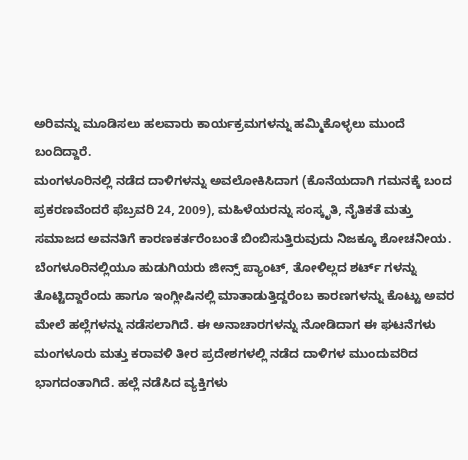ಅರಿವನ್ನು ಮೂಡಿಸಲು ಹಲವಾರು ಕಾರ್ಯಕ್ರಮಗಳನ್ನು ಹಮ್ಮಿಕೊಳ್ಳಲು ಮುಂದೆ ಬಂದಿದ್ದಾರೆ.
ಮಂಗಳೂರಿನಲ್ಲಿ ನಡೆದ ದಾಳಿಗಳನ್ನು ಅವಲೋಕಿಸಿದಾಗ (ಕೊನೆಯದಾಗಿ ಗಮನಕ್ಕೆ ಬಂದ ಪ್ರಕರಣವೆಂದರೆ ಫೆಬ್ರವರಿ 24, 2009), ಮಹಿಳೆಯರನ್ನು ಸಂಸ್ಕೃತಿ, ನೈತಿಕತೆ ಮತ್ತು ಸಮಾಜದ ಅವನತಿಗೆ ಕಾರಣಕರ್ತರೆಂಬಂತೆ ಬಿಂಬಿಸುತ್ತಿರುವುದು ನಿಜಕ್ಕೂ ಶೋಚನೀಯ. ಬೆಂಗಳೂರಿನಲ್ಲಿಯೂ ಹುಡುಗಿಯರು ಜೀನ್ಸ್ ಪ್ಯಾಂಟ್, ತೋಳಿಲ್ಲದ ಶರ್ಟ್ ಗಳನ್ನು ತೊಟ್ಟಿದ್ದಾರೆಂದು ಹಾಗೂ ಇಂಗ್ಲೀಷಿನಲ್ಲಿ ಮಾತಾಡುತ್ತಿದ್ದರೆಂಬ ಕಾರಣಗಳನ್ನು ಕೊಟ್ಟು ಅವರ ಮೇಲೆ ಹಲ್ಲೆಗಳನ್ನು ನಡೆಸಲಾಗಿದೆ. ಈ ಅನಾಚಾರಗಳನ್ನು ನೋಡಿದಾಗ ಈ ಘಟನೆಗಳು ಮಂಗಳೂರು ಮತ್ತು ಕರಾವಳಿ ತೀರ ಪ್ರದೇಶಗಳಲ್ಲಿ ನಡೆದ ದಾಳಿಗಳ ಮುಂದುವರಿದ ಭಾಗದಂತಾಗಿದೆ. ಹಲ್ಲೆ ನಡೆಸಿದ ವ್ಯಕ್ತಿಗಳು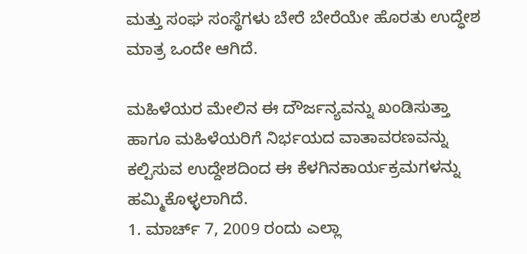ಮತ್ತು ಸಂಘ ಸಂಸ್ಥೆಗಳು ಬೇರೆ ಬೇರೆಯೇ ಹೊರತು ಉದ್ಧೇಶ ಮಾತ್ರ ಒಂದೇ ಆಗಿದೆ.

ಮಹಿಳೆಯರ ಮೇಲಿನ ಈ ದೌರ್ಜನ್ಯವನ್ನು ಖಂಡಿಸುತ್ತಾ ಹಾಗೂ ಮಹಿಳೆಯರಿಗೆ ನಿರ್ಭಯದ ವಾತಾವರಣವನ್ನು ಕಲ್ಪಿಸುವ ಉದ್ದೇಶದಿಂದ ಈ ಕೆಳಗಿನಕಾರ್ಯಕ್ರಮಗಳನ್ನು ಹಮ್ಮಿಕೊಳ್ಳಲಾಗಿದೆ.
1. ಮಾರ್ಚ್ 7, 2009 ರಂದು ಎಲ್ಲಾ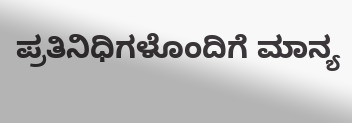ಪ್ರತಿನಿಧಿಗಳೊಂದಿಗೆ ಮಾನ್ಯ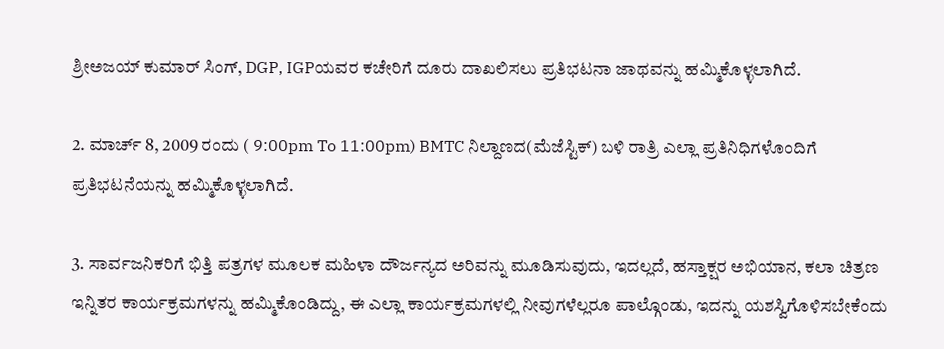ಶ್ರೀಅಜಯ್ ಕುಮಾರ್ ಸಿಂಗ್, DGP, IGPಯವರ ಕಚೇರಿಗೆ ದೂರು ದಾಖಲಿಸಲು ಪ್ರತಿಭಟನಾ ಜಾಥವನ್ನು ಹಮ್ಮಿಕೊಳ್ಳಲಾಗಿದೆ.

2. ಮಾರ್ಚ್ 8, 2009 ರಂದು ( 9:00pm To 11:00pm) BMTC ನಿಲ್ದಾಣದ(ಮೆಜೆಸ್ಟಿಕ್) ಬಳಿ ರಾತ್ರಿ ಎಲ್ಲಾ ಪ್ರತಿನಿಧಿಗಳೊಂದಿಗೆ ಪ್ರತಿಭಟನೆಯನ್ನು ಹಮ್ಮಿಕೊಳ್ಳಲಾಗಿದೆ.

3. ಸಾರ್ವಜನಿಕರಿಗೆ ಭಿತ್ತಿ ಪತ್ರಗಳ ಮೂಲಕ ಮಹಿಳಾ ದೌರ್ಜನ್ಯದ ಅರಿವನ್ನು ಮೂಡಿಸುವುದು, ಇದಲ್ಲದೆ, ಹಸ್ತಾಕ್ಷರ ಅಭಿಯಾನ, ಕಲಾ ಚಿತ್ರಣ ಇನ್ನಿತರ ಕಾರ್ಯಕ್ರಮಗಳನ್ನು ಹಮ್ಮಿಕೊಂಡಿದ್ದು, ಈ ಎಲ್ಲಾ ಕಾರ್ಯಕ್ರಮಗಳಲ್ಲಿ ನೀವುಗಳೆಲ್ಲರೂ ಪಾಲ್ಗೊಂಡು, ಇದನ್ನು ಯಶಸ್ವಿಗೊಳಿಸಬೇಕೆಂದು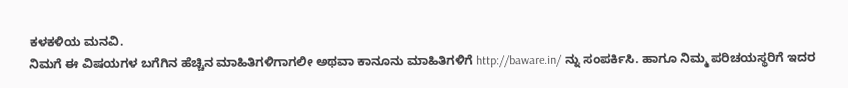ಕಳಕಳಿಯ ಮನವಿ.
ನಿಮಗೆ ಈ ವಿಷಯಗಳ ಬಗೆಗಿನ ಹೆಚ್ಚಿನ ಮಾಹಿತಿಗಳಿಗಾಗಲೀ ಅಥವಾ ಕಾನೂನು ಮಾಹಿತಿಗಳಿಗೆ http://baware.in/ ನ್ನು ಸಂಪರ್ಕಿಸಿ. ಹಾಗೂ ನಿಮ್ಮ ಪರಿಚಯಸ್ಥರಿಗೆ ಇದರ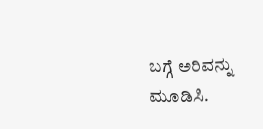ಬಗ್ಗೆ ಅರಿವನ್ನು ಮೂಡಿಸಿ.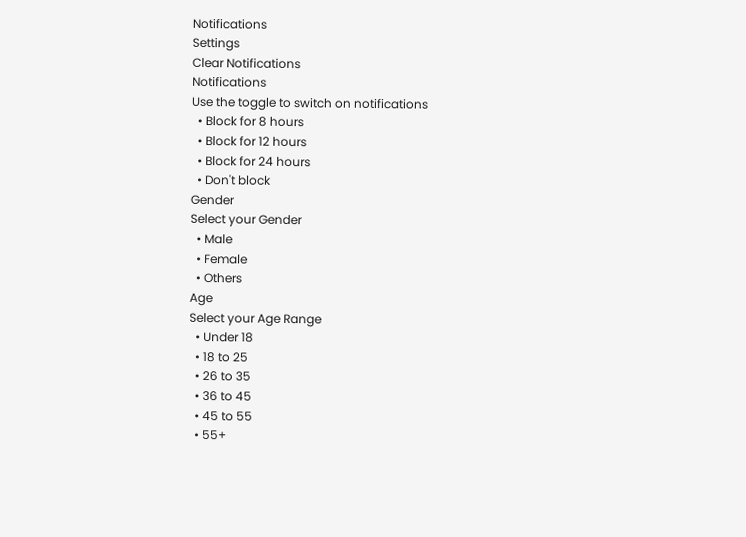Notifications
Settings
Clear Notifications
Notifications
Use the toggle to switch on notifications
  • Block for 8 hours
  • Block for 12 hours
  • Block for 24 hours
  • Don't block
Gender
Select your Gender
  • Male
  • Female
  • Others
Age
Select your Age Range
  • Under 18
  • 18 to 25
  • 26 to 35
  • 36 to 45
  • 45 to 55
  • 55+